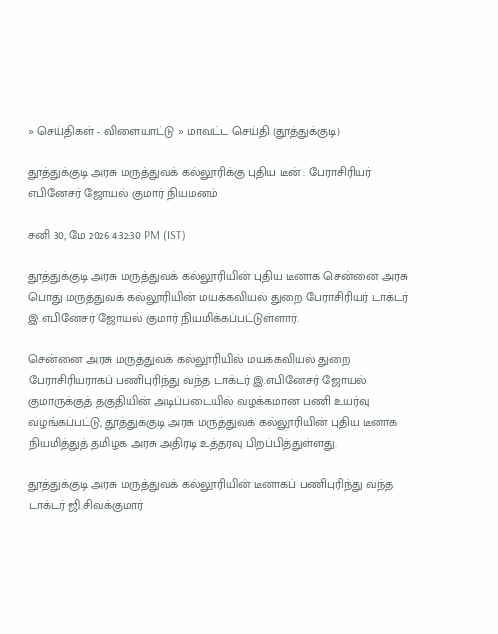» செய்திகள் - விளையாட்டு » மாவட்ட செய்தி (தூத்துக்குடி)

தூத்துக்குடி அரசு மருத்துவக் கல்லூரிக்கு புதிய டீன் : பேராசிரியர் எபினேசர் ஜோயல் குமார் நியமனம்

சனி 30, மே 2026 4:32:30 PM (IST)

தூத்துக்குடி அரசு மருத்துவக் கல்லூரியின் புதிய டீனாக சென்னை அரசு பொது மருத்துவக் கல்லூரியின் மயக்கவியல் துறை பேராசிரியர் டாக்டர் இ.எபினேசர் ஜோயல் குமார் நியமிக்கப்பட்டுள்ளார்.

சென்னை அரசு மருத்துவக் கல்லூரியில் மயக்கவியல் துறை பேராசிரியராகப் பணிபுரிந்து வந்த டாக்டர் இ.எபினேசர் ஜோயல் குமாருக்குத் தகுதியின் அடிப்படையில் வழக்கமான பணி உயர்வு வழங்கப்பட்டு, தூத்துக்குடி அரசு மருத்துவக் கல்லூரியின் புதிய டீனாக நியமித்துத் தமிழக அரசு அதிரடி உத்தரவு பிறப்பித்துள்ளது.

தூத்துக்குடி அரசு மருத்துவக் கல்லூரியின் டீனாகப் பணிபுரிந்து வந்த டாக்டர் ஜி.சிவக்குமார்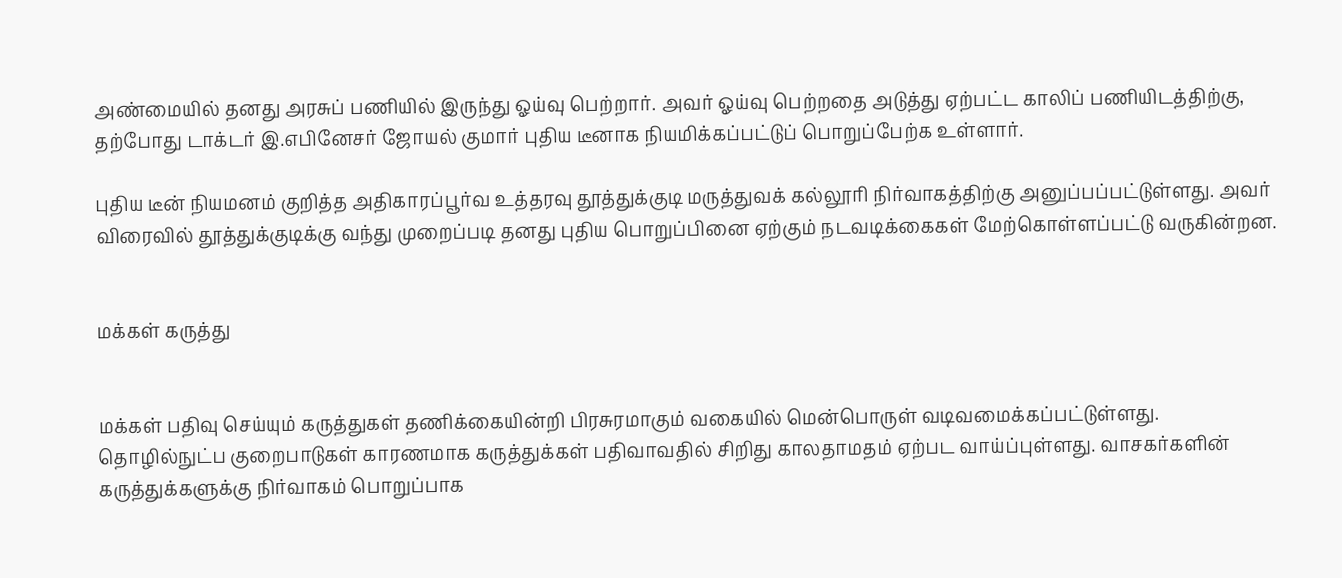அண்மையில் தனது அரசுப் பணியில் இருந்து ஓய்வு பெற்றார். அவர் ஓய்வு பெற்றதை அடுத்து ஏற்பட்ட காலிப் பணியிடத்திற்கு, தற்போது டாக்டர் இ.எபினேசர் ஜோயல் குமார் புதிய டீனாக நியமிக்கப்பட்டுப் பொறுப்பேற்க உள்ளார்.

புதிய டீன் நியமனம் குறித்த அதிகாரப்பூர்வ உத்தரவு தூத்துக்குடி மருத்துவக் கல்லூரி நிர்வாகத்திற்கு அனுப்பப்பட்டுள்ளது. அவர் விரைவில் தூத்துக்குடிக்கு வந்து முறைப்படி தனது புதிய பொறுப்பினை ஏற்கும் நடவடிக்கைகள் மேற்கொள்ளப்பட்டு வருகின்றன.


மக்கள் கருத்து


மக்கள் பதிவு செய்யும் கருத்துகள் தணிக்கையின்றி பிரசுரமாகும் வகையில் மென்பொருள் வடிவமைக்கப்பட்டுள்ளது. தொழில்நுட்ப குறைபாடுகள் காரணமாக கருத்துக்கள் பதிவாவதில் சிறிது காலதாமதம் ஏற்பட வாய்ப்புள்ளது. வாசகர்களின் கருத்துக்களுக்கு நிர்வாகம் பொறுப்பாக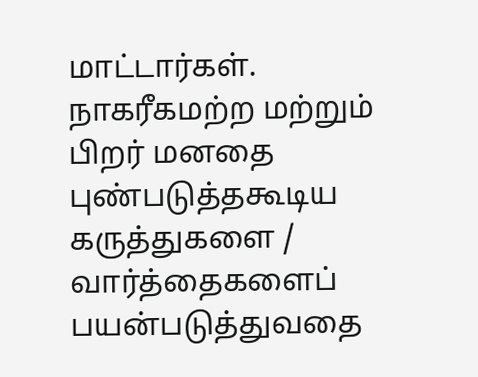மாட்டார்கள். நாகரீகமற்ற மற்றும் பிறர் மனதை புண்படுத்தகூடிய கருத்துகளை / வார்த்தைகளைப் பயன்படுத்துவதை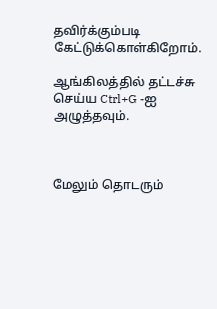தவிர்க்கும்படி கேட்டுக்கொள்கிறோம்.

ஆங்கிலத்தில் தட்டச்சு செய்ய Ctrl+G -ஐ அழுத்தவும்.



மேலும் தொடரும்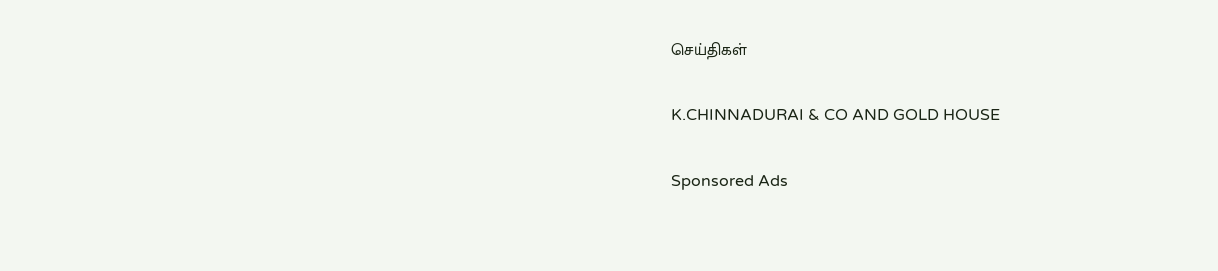செய்திகள்

K.CHINNADURAI & CO AND GOLD HOUSE

Sponsored Ads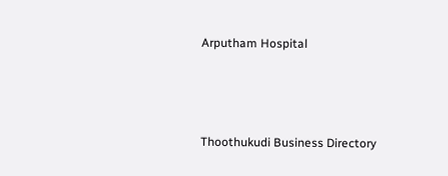Arputham Hospital



Thoothukudi Business Directory